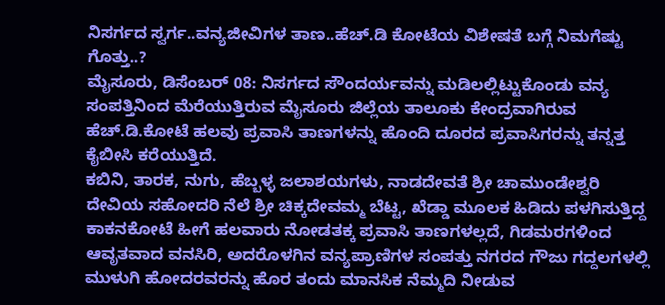ನಿಸರ್ಗದ ಸ್ವರ್ಗ..ವನ್ಯಜೀವಿಗಳ ತಾಣ..ಹೆಚ್.ಡಿ ಕೋಟೆಯ ವಿಶೇಷತೆ ಬಗ್ಗೆ ನಿಮಗೆಷ್ಟು ಗೊತ್ತು..?
ಮೈಸೂರು, ಡಿಸೆಂಬರ್ 08: ನಿಸರ್ಗದ ಸೌಂದರ್ಯವನ್ನು ಮಡಿಲಲ್ಲಿಟ್ಟುಕೊಂಡು ವನ್ಯ ಸಂಪತ್ತಿನಿಂದ ಮೆರೆಯುತ್ತಿರುವ ಮೈಸೂರು ಜಿಲ್ಲೆಯ ತಾಲೂಕು ಕೇಂದ್ರವಾಗಿರುವ ಹೆಚ್.ಡಿ.ಕೋಟೆ ಹಲವು ಪ್ರವಾಸಿ ತಾಣಗಳನ್ನು ಹೊಂದಿ ದೂರದ ಪ್ರವಾಸಿಗರನ್ನು ತನ್ನತ್ತ ಕೈಬೀಸಿ ಕರೆಯುತ್ತಿದೆ.
ಕಬಿನಿ, ತಾರಕ, ನುಗು, ಹೆಬ್ಬಳ್ಳ ಜಲಾಶಯಗಳು, ನಾಡದೇವತೆ ಶ್ರೀ ಚಾಮುಂಡೇಶ್ವರಿ ದೇವಿಯ ಸಹೋದರಿ ನೆಲೆ ಶ್ರೀ ಚಿಕ್ಕದೇವಮ್ಮ ಬೆಟ್ಟ, ಖೆಡ್ಡಾ ಮೂಲಕ ಹಿಡಿದು ಪಳಗಿಸುತ್ತಿದ್ದ ಕಾಕನಕೋಟೆ ಹೀಗೆ ಹಲವಾರು ನೋಡತಕ್ಕ ಪ್ರವಾಸಿ ತಾಣಗಳಲ್ಲದೆ, ಗಿಡಮರಗಳಿಂದ ಆವೃತವಾದ ವನಸಿರಿ, ಅದರೊಳಗಿನ ವನ್ಯಪ್ರಾಣಿಗಳ ಸಂಪತ್ತು ನಗರದ ಗೌಜು ಗದ್ದಲಗಳಲ್ಲಿ ಮುಳುಗಿ ಹೋದರವರನ್ನು ಹೊರ ತಂದು ಮಾನಸಿಕ ನೆಮ್ಮದಿ ನೀಡುವ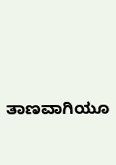ತಾಣವಾಗಿಯೂ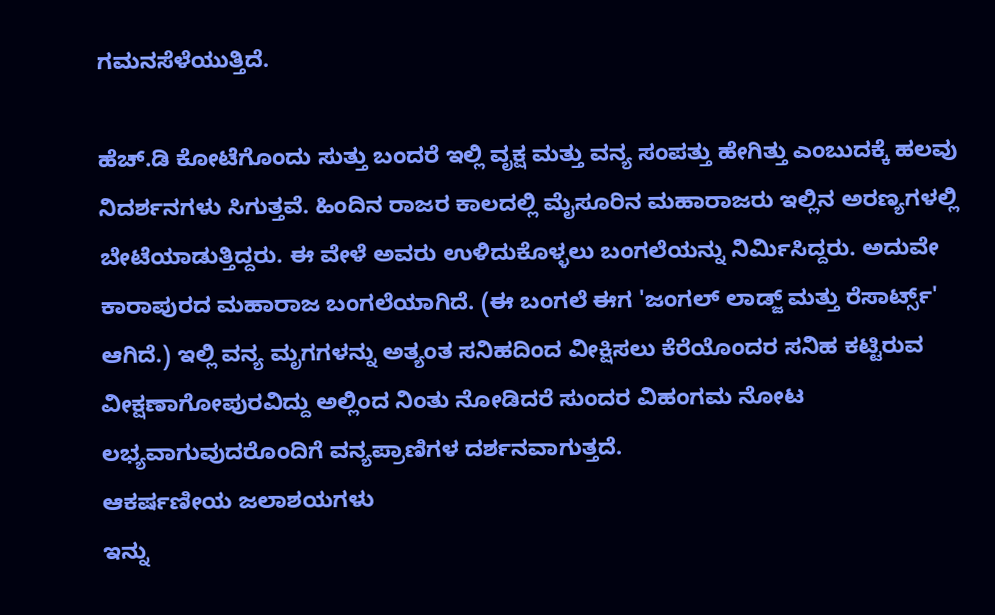ಗಮನಸೆಳೆಯುತ್ತಿದೆ.

ಹೆಚ್.ಡಿ ಕೋಟೆಗೊಂದು ಸುತ್ತು ಬಂದರೆ ಇಲ್ಲಿ ವೃಕ್ಷ ಮತ್ತು ವನ್ಯ ಸಂಪತ್ತು ಹೇಗಿತ್ತು ಎಂಬುದಕ್ಕೆ ಹಲವು ನಿದರ್ಶನಗಳು ಸಿಗುತ್ತವೆ. ಹಿಂದಿನ ರಾಜರ ಕಾಲದಲ್ಲಿ ಮೈಸೂರಿನ ಮಹಾರಾಜರು ಇಲ್ಲಿನ ಅರಣ್ಯಗಳಲ್ಲಿ ಬೇಟೆಯಾಡುತ್ತಿದ್ದರು. ಈ ವೇಳೆ ಅವರು ಉಳಿದುಕೊಳ್ಳಲು ಬಂಗಲೆಯನ್ನು ನಿರ್ಮಿಸಿದ್ದರು. ಅದುವೇ ಕಾರಾಪುರದ ಮಹಾರಾಜ ಬಂಗಲೆಯಾಗಿದೆ. (ಈ ಬಂಗಲೆ ಈಗ 'ಜಂಗಲ್ ಲಾಡ್ಜ್ ಮತ್ತು ರೆಸಾರ್ಟ್ಸ್' ಆಗಿದೆ.) ಇಲ್ಲಿ ವನ್ಯ ಮೃಗಗಳನ್ನು ಅತ್ಯಂತ ಸನಿಹದಿಂದ ವೀಕ್ಷಿಸಲು ಕೆರೆಯೊಂದರ ಸನಿಹ ಕಟ್ಟಿರುವ ವೀಕ್ಷಣಾಗೋಪುರವಿದ್ದು ಅಲ್ಲಿಂದ ನಿಂತು ನೋಡಿದರೆ ಸುಂದರ ವಿಹಂಗಮ ನೋಟ ಲಭ್ಯವಾಗುವುದರೊಂದಿಗೆ ವನ್ಯಪ್ರಾಣಿಗಳ ದರ್ಶನವಾಗುತ್ತದೆ.
ಆಕರ್ಷಣೀಯ ಜಲಾಶಯಗಳು
ಇನ್ನು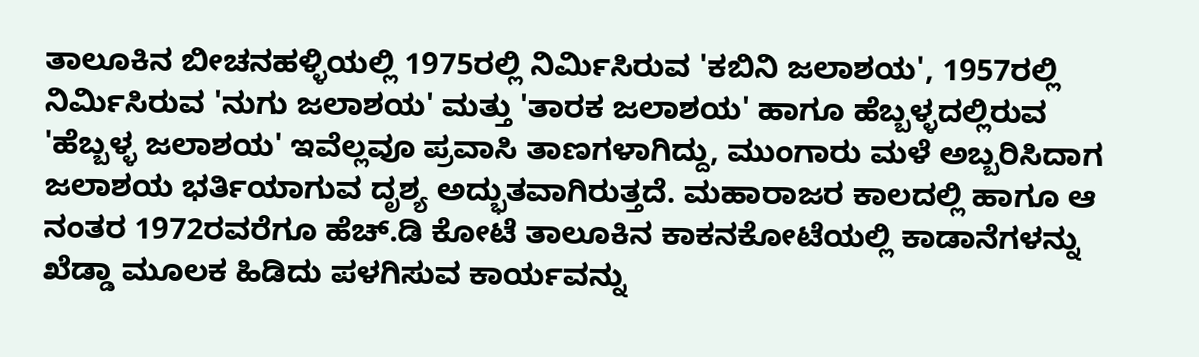ತಾಲೂಕಿನ ಬೀಚನಹಳ್ಳಿಯಲ್ಲಿ 1975ರಲ್ಲಿ ನಿರ್ಮಿಸಿರುವ 'ಕಬಿನಿ ಜಲಾಶಯ', 1957ರಲ್ಲಿ ನಿರ್ಮಿಸಿರುವ 'ನುಗು ಜಲಾಶಯ' ಮತ್ತು 'ತಾರಕ ಜಲಾಶಯ' ಹಾಗೂ ಹೆಬ್ಬಳ್ಳದಲ್ಲಿರುವ 'ಹೆಬ್ಬಳ್ಳ ಜಲಾಶಯ' ಇವೆಲ್ಲವೂ ಪ್ರವಾಸಿ ತಾಣಗಳಾಗಿದ್ದು, ಮುಂಗಾರು ಮಳೆ ಅಬ್ಬರಿಸಿದಾಗ ಜಲಾಶಯ ಭರ್ತಿಯಾಗುವ ದೃಶ್ಯ ಅದ್ಭುತವಾಗಿರುತ್ತದೆ. ಮಹಾರಾಜರ ಕಾಲದಲ್ಲಿ ಹಾಗೂ ಆ ನಂತರ 1972ರವರೆಗೂ ಹೆಚ್.ಡಿ ಕೋಟೆ ತಾಲೂಕಿನ ಕಾಕನಕೋಟೆಯಲ್ಲಿ ಕಾಡಾನೆಗಳನ್ನು ಖೆಡ್ಡಾ ಮೂಲಕ ಹಿಡಿದು ಪಳಗಿಸುವ ಕಾರ್ಯವನ್ನು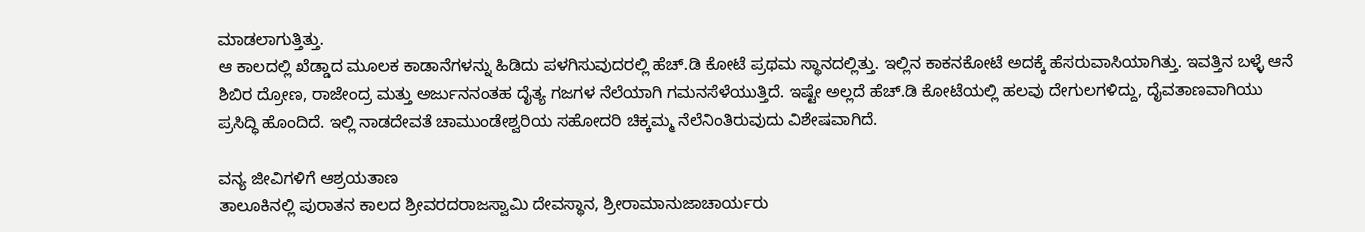ಮಾಡಲಾಗುತ್ತಿತ್ತು.
ಆ ಕಾಲದಲ್ಲಿ ಖೆಡ್ಡಾದ ಮೂಲಕ ಕಾಡಾನೆಗಳನ್ನು ಹಿಡಿದು ಪಳಗಿಸುವುದರಲ್ಲಿ ಹೆಚ್.ಡಿ ಕೋಟೆ ಪ್ರಥಮ ಸ್ಥಾನದಲ್ಲಿತ್ತು. ಇಲ್ಲಿನ ಕಾಕನಕೋಟೆ ಅದಕ್ಕೆ ಹೆಸರುವಾಸಿಯಾಗಿತ್ತು. ಇವತ್ತಿನ ಬಳ್ಳೆ ಆನೆ ಶಿಬಿರ ದ್ರೋಣ, ರಾಜೇಂದ್ರ ಮತ್ತು ಅರ್ಜುನನಂತಹ ದೈತ್ಯ ಗಜಗಳ ನೆಲೆಯಾಗಿ ಗಮನಸೆಳೆಯುತ್ತಿದೆ. ಇಷ್ಟೇ ಅಲ್ಲದೆ ಹೆಚ್.ಡಿ ಕೋಟೆಯಲ್ಲಿ ಹಲವು ದೇಗುಲಗಳಿದ್ದು, ದೈವತಾಣವಾಗಿಯು ಪ್ರಸಿದ್ಧಿ ಹೊಂದಿದೆ. ಇಲ್ಲಿ ನಾಡದೇವತೆ ಚಾಮುಂಡೇಶ್ವರಿಯ ಸಹೋದರಿ ಚಿಕ್ಕಮ್ಮ ನೆಲೆನಿಂತಿರುವುದು ವಿಶೇಷವಾಗಿದೆ.

ವನ್ಯ ಜೀವಿಗಳಿಗೆ ಆಶ್ರಯತಾಣ
ತಾಲೂಕಿನಲ್ಲಿ ಪುರಾತನ ಕಾಲದ ಶ್ರೀವರದರಾಜಸ್ವಾಮಿ ದೇವಸ್ಥಾನ, ಶ್ರೀರಾಮಾನುಜಾಚಾರ್ಯರು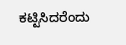ಕಟ್ಟಿಸಿದರೆಂದು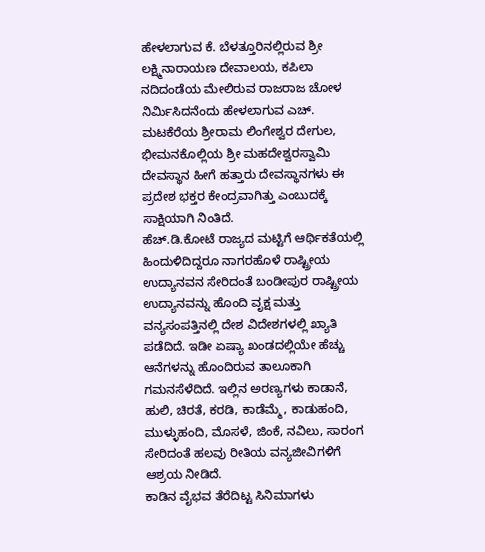ಹೇಳಲಾಗುವ ಕೆ. ಬೆಳತ್ತೂರಿನಲ್ಲಿರುವ ಶ್ರೀ ಲಕ್ಷ್ಮಿನಾರಾಯಣ ದೇವಾಲಯ, ಕಪಿಲಾ ನದಿದಂಡೆಯ ಮೇಲಿರುವ ರಾಜರಾಜ ಚೋಳ ನಿರ್ಮಿಸಿದನೆಂದು ಹೇಳಲಾಗುವ ಎಚ್. ಮಟಕೆರೆಯ ಶ್ರೀರಾಮ ಲಿಂಗೇಶ್ವರ ದೇಗುಲ, ಭೀಮನಕೊಲ್ಲಿಯ ಶ್ರೀ ಮಹದೇಶ್ವರಸ್ವಾಮಿ ದೇವಸ್ಥಾನ ಹೀಗೆ ಹತ್ತಾರು ದೇವಸ್ಥಾನಗಳು ಈ ಪ್ರದೇಶ ಭಕ್ತರ ಕೇಂದ್ರವಾಗಿತ್ತು ಎಂಬುದಕ್ಕೆ ಸಾಕ್ಷಿಯಾಗಿ ನಿಂತಿದೆ.
ಹೆಚ್.ಡಿ.ಕೋಟೆ ರಾಜ್ಯದ ಮಟ್ಟಿಗೆ ಆರ್ಥಿಕತೆಯಲ್ಲಿ ಹಿಂದುಳಿದಿದ್ದರೂ ನಾಗರಹೊಳೆ ರಾಷ್ಟ್ರೀಯ ಉದ್ಯಾನವನ ಸೇರಿದಂತೆ ಬಂಡೀಪುರ ರಾಷ್ಟ್ರೀಯ ಉದ್ಯಾನವನ್ನು ಹೊಂದಿ ವೃಕ್ಷ ಮತ್ತು ವನ್ಯಸಂಪತ್ತಿನಲ್ಲಿ ದೇಶ ವಿದೇಶಗಳಲ್ಲಿ ಖ್ಯಾತಿ ಪಡೆದಿದೆ. ಇಡೀ ಏಷ್ಯಾ ಖಂಡದಲ್ಲಿಯೇ ಹೆಚ್ಚು ಆನೆಗಳನ್ನು ಹೊಂದಿರುವ ತಾಲೂಕಾಗಿ ಗಮನಸೆಳೆದಿದೆ. ಇಲ್ಲಿನ ಅರಣ್ಯಗಳು ಕಾಡಾನೆ, ಹುಲಿ, ಚಿರತೆ, ಕರಡಿ, ಕಾಡೆಮ್ಮೆ, ಕಾಡುಹಂದಿ, ಮುಳ್ಳುಹಂದಿ, ಮೊಸಳೆ, ಜಿಂಕೆ, ನವಿಲು, ಸಾರಂಗ ಸೇರಿದಂತೆ ಹಲವು ರೀತಿಯ ವನ್ಯಜೀವಿಗಳಿಗೆ ಆಶ್ರಯ ನೀಡಿದೆ.
ಕಾಡಿನ ವೈಭವ ತೆರೆದಿಟ್ಟ ಸಿನಿಮಾಗಳು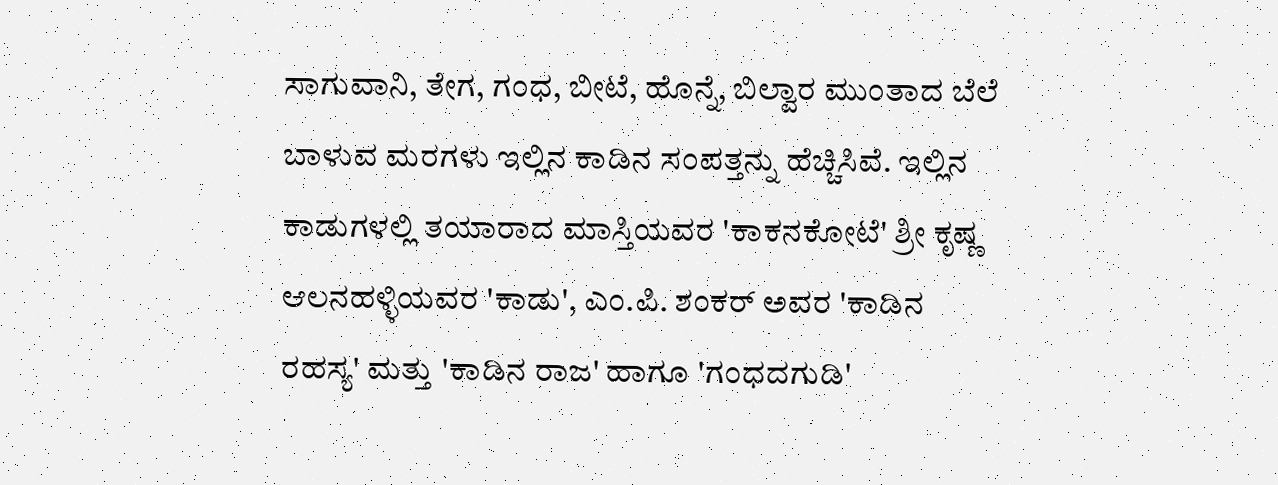ಸಾಗುವಾನಿ, ತೇಗ, ಗಂಧ, ಬೀಟೆ, ಹೊನ್ನೆ, ಬಿಲ್ವಾರ ಮುಂತಾದ ಬೆಲೆ ಬಾಳುವ ಮರಗಳು ಇಲ್ಲಿನ ಕಾಡಿನ ಸಂಪತ್ತನ್ನು ಹೆಚ್ಚಿಸಿವೆ. ಇಲ್ಲಿನ ಕಾಡುಗಳಲ್ಲಿ ತಯಾರಾದ ಮಾಸ್ತಿಯವರ 'ಕಾಕನಕೋಟೆ' ಶ್ರೀ ಕೃಷ್ಣ ಆಲನಹಳ್ಳಿಯವರ 'ಕಾಡು', ಎಂ.ಪಿ. ಶಂಕರ್ ಅವರ 'ಕಾಡಿನ ರಹಸ್ಯ' ಮತ್ತು 'ಕಾಡಿನ ರಾಜ' ಹಾಗೂ 'ಗಂಧದಗುಡಿ'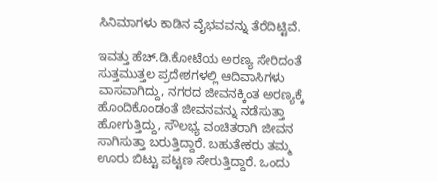ಸಿನಿಮಾಗಳು ಕಾಡಿನ ವೈಭವವನ್ನು ತೆರೆದಿಟ್ಟಿವೆ.

ಇವತ್ತು ಹೆಚ್.ಡಿ.ಕೋಟೆಯ ಅರಣ್ಯ ಸೇರಿದಂತೆ ಸುತ್ತಮುತ್ತಲ ಪ್ರದೇಶಗಳಲ್ಲಿ ಆದಿವಾಸಿಗಳು ವಾಸವಾಗಿದ್ದು, ನಗರದ ಜೀವನಕ್ಕಿಂತ ಅರಣ್ಯಕ್ಕೆ ಹೊಂದಿಕೊಂಡಂತೆ ಜೀವನವನ್ನು ನಡೆಸುತ್ತಾ ಹೋಗುತ್ತಿದ್ದು, ಸೌಲಭ್ಯ ವಂಚಿತರಾಗಿ ಜೀವನ ಸಾಗಿಸುತ್ತಾ ಬರುತ್ತಿದ್ದಾರೆ. ಬಹುತೇಕರು ತಮ್ಮ ಊರು ಬಿಟ್ಟು ಪಟ್ಟಣ ಸೇರುತ್ತಿದ್ದಾರೆ. ಒಂದು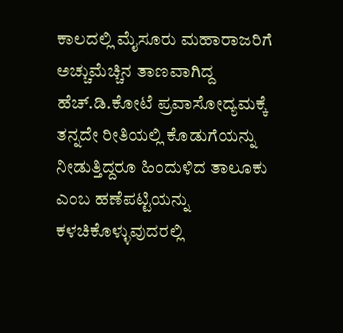ಕಾಲದಲ್ಲಿ ಮೈಸೂರು ಮಹಾರಾಜರಿಗೆ ಅಚ್ಚುಮೆಚ್ಚಿನ ತಾಣವಾಗಿದ್ದ ಹೆಚ್.ಡಿ.ಕೋಟೆ ಪ್ರವಾಸೋದ್ಯಮಕ್ಕೆ ತನ್ನದೇ ರೀತಿಯಲ್ಲಿ ಕೊಡುಗೆಯನ್ನು ನೀಡುತ್ತಿದ್ದರೂ ಹಿಂದುಳಿದ ತಾಲೂಕು ಎಂಬ ಹಣೆಪಟ್ಟಿಯನ್ನು ಕಳಚಿಕೊಳ್ಳುವುದರಲ್ಲಿ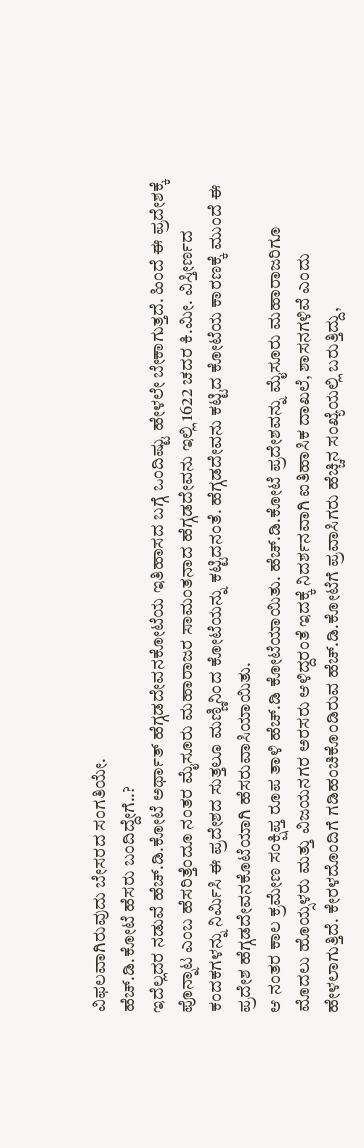ವಿಫಲವಾಗಿರುವುದು ಬೇಸರದ ಸಂಗತಿಯೇ.
ಹೆಚ್.ಡಿ.ಕೋಟೆ ಹೆಸರು ಬಂದಿದ್ದೇಗೆ..?
ಇದೆಲ್ಲದರ ನಡುವೆ ಹೆಚ್.ಡಿ.ಕೋಟೆ ಅರ್ಥಾತ್ ಹೆಗ್ಗಡದೇವನಕೋಟೆಯ ಇತಿಹಾಸದ ಬಗ್ಗೆ ಒಂದಿಷ್ಟು ಹೇಳಲೇ ಬೇಕಾಗುತ್ತದೆ. ಹಿಂದೆ ಈ ಪ್ರದೇಶಕ್ಕೆ ಪೊನ್ನಾಟ ಎಂಬ ಹೆಸರಿತ್ತೆಂದೂ ನಂತರ ಮೈಸೂರು ಮಹಾರಾಜರ ಸಾಮಂತನಾದ ಹೆಗ್ಗಡದೇವನು ಇಲ್ಲಿ 1622 ಚದರ ಕಿ.ಮೀ. ವಿಸ್ತೀರ್ಣದ ಕಂದಕಗಳನ್ನು ನಿರ್ಮಿಸಿ ಈ ಪ್ರದೇಶದ ಸುತ್ತಲೂ ಮಣ್ಣಿನಿಂದ ಕೋಟೆಯನ್ನು ಕಟ್ಟಿದನಂತೆ. ಹೆಗ್ಗಡದೇವನು ಕಟ್ಟಿದ ಕೋಟೆಯ ಕಾರಣಕ್ಕೆ ಮುಂದೆ ಈ ಪ್ರದೇಶ ಹೆಗ್ಗಡದೇವನಕೊಟೆಯಾಗಿ ಹೆಸರುವಾಸಿಯಾಯಿತು.
ಆ ನಂತರ ಕಾಲ ಕ್ರಮೇಣ ಸಂಕ್ಷಿಪ್ತ ರೂಪ ತಾಳಿ ಹೆಚ್.ಡಿ ಕೋಟೆಯಾಯಿತು. ಹೆಚ್.ಡಿ.ಕೋಟೆ ಪ್ರದೇಶವನ್ನು ಮೈಸೂರು ಮಹಾರಾಜರಿಗೂ ಮೊದಲು ಹೊಯ್ಸಳರು ಮತ್ತು ವಿಜಯನಗರ ಅರಸರು ಆಳಿದ್ದರಂತೆ ಇದಕ್ಕೆ ನಿದರ್ಶನವಾಗಿ ಐತಿಹಾಸಿಕ ದಾಖಲೆ, ಶಾಸನಗಳಿವೆ ಎಂದು ಹೇಳಲಾಗುತ್ತಿದೆ. ಕೇರಳದೊಂದಿಗೆ ಗಡಿಹಂಚಿಕೊಂಡಿರುವ ಹೆಚ್.ಡಿ.ಕೋಟೆಗೆ ಪ್ರವಾಸಿಗರು ಹೆಚ್ಚಿನ ಸಂಖ್ಯೆಯಲ್ಲಿ ಬರುತ್ತಿದ್ದು,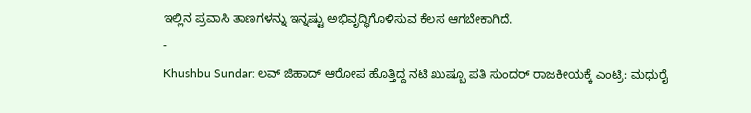ಇಲ್ಲಿನ ಪ್ರವಾಸಿ ತಾಣಗಳನ್ನು ಇನ್ನಷ್ಟು ಅಭಿವೃದ್ಧಿಗೊಳಿಸುವ ಕೆಲಸ ಆಗಬೇಕಾಗಿದೆ.
-
Khushbu Sundar: ಲವ್ ಜಿಹಾದ್ ಆರೋಪ ಹೊತ್ತಿದ್ದ ನಟಿ ಖುಷ್ಬೂ ಪತಿ ಸುಂದರ್ ರಾಜಕೀಯಕ್ಕೆ ಎಂಟ್ರಿ: ಮಧುರೈ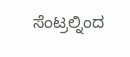ಸೆಂಟ್ರಲ್ನಿಂದ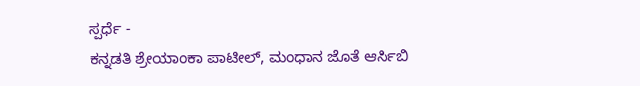ಸ್ಪರ್ಧೆ -
ಕನ್ನಡತಿ ಶ್ರೇಯಾಂಕಾ ಪಾಟೀಲ್, ಮಂಧಾನ ಜೊತೆ ಆರ್ಸಿಬಿ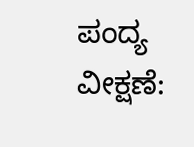ಪಂದ್ಯ ವೀಕ್ಷಣೆ: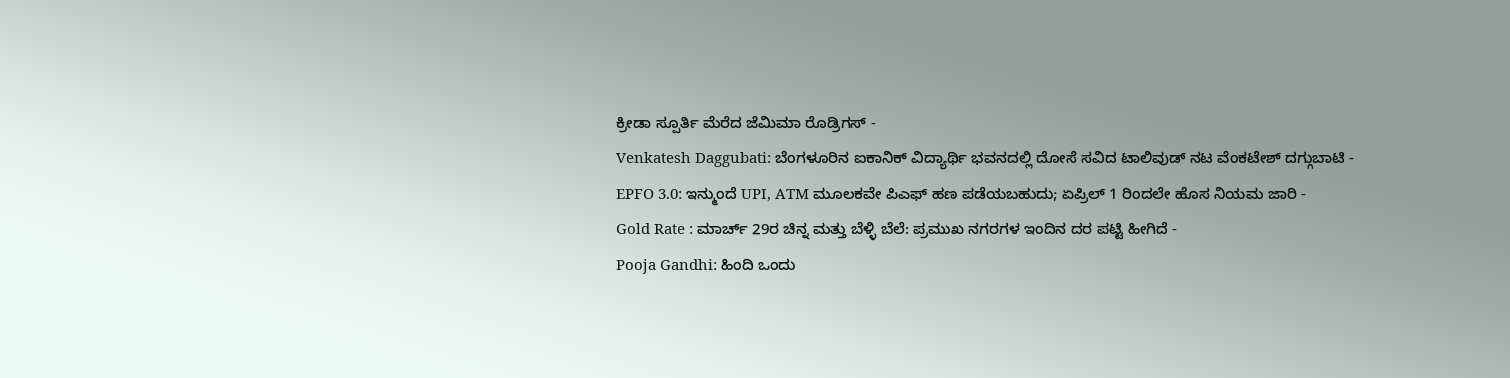ಕ್ರೀಡಾ ಸ್ಪೂರ್ತಿ ಮೆರೆದ ಜೆಮಿಮಾ ರೊಡ್ರಿಗಸ್ -
Venkatesh Daggubati: ಬೆಂಗಳೂರಿನ ಐಕಾನಿಕ್ ವಿದ್ಯಾರ್ಥಿ ಭವನದಲ್ಲಿ ದೋಸೆ ಸವಿದ ಟಾಲಿವುಡ್ ನಟ ವೆಂಕಟೇಶ್ ದಗ್ಗುಬಾಟಿ -
EPFO 3.0: ಇನ್ಮುಂದೆ UPI, ATM ಮೂಲಕವೇ ಪಿಎಫ್ ಹಣ ಪಡೆಯಬಹುದು; ಏಪ್ರಿಲ್ 1 ರಿಂದಲೇ ಹೊಸ ನಿಯಮ ಜಾರಿ -
Gold Rate : ಮಾರ್ಚ್ 29ರ ಚಿನ್ನ ಮತ್ತು ಬೆಳ್ಳಿ ಬೆಲೆ: ಪ್ರಮುಖ ನಗರಗಳ ಇಂದಿನ ದರ ಪಟ್ಟಿ ಹೀಗಿದೆ -
Pooja Gandhi: ಹಿಂದಿ ಒಂದು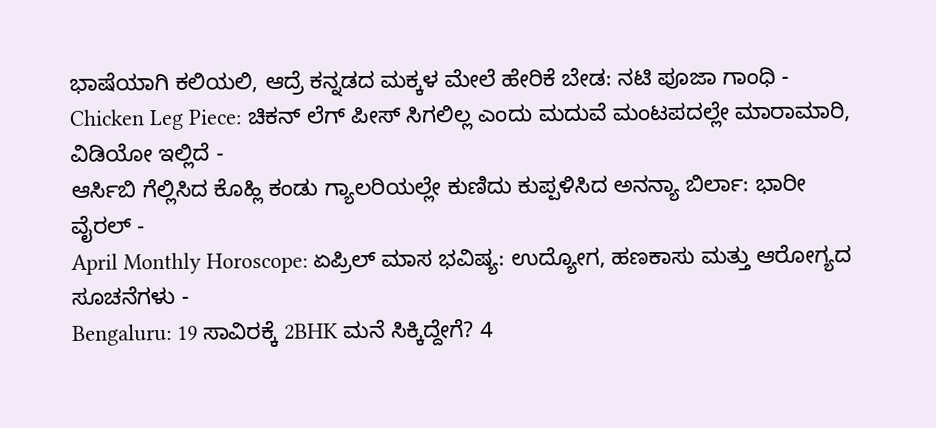ಭಾಷೆಯಾಗಿ ಕಲಿಯಲಿ, ಆದ್ರೆ ಕನ್ನಡದ ಮಕ್ಕಳ ಮೇಲೆ ಹೇರಿಕೆ ಬೇಡ: ನಟಿ ಪೂಜಾ ಗಾಂಧಿ -
Chicken Leg Piece: ಚಿಕನ್ ಲೆಗ್ ಪೀಸ್ ಸಿಗಲಿಲ್ಲ ಎಂದು ಮದುವೆ ಮಂಟಪದಲ್ಲೇ ಮಾರಾಮಾರಿ, ವಿಡಿಯೋ ಇಲ್ಲಿದೆ -
ಆರ್ಸಿಬಿ ಗೆಲ್ಲಿಸಿದ ಕೊಹ್ಲಿ ಕಂಡು ಗ್ಯಾಲರಿಯಲ್ಲೇ ಕುಣಿದು ಕುಪ್ಪಳಿಸಿದ ಅನನ್ಯಾ ಬಿರ್ಲಾ: ಭಾರೀ ವೈರಲ್ -
April Monthly Horoscope: ಏಪ್ರಿಲ್ ಮಾಸ ಭವಿಷ್ಯ: ಉದ್ಯೋಗ, ಹಣಕಾಸು ಮತ್ತು ಆರೋಗ್ಯದ ಸೂಚನೆಗಳು -
Bengaluru: 19 ಸಾವಿರಕ್ಕೆ 2BHK ಮನೆ ಸಿಕ್ಕಿದ್ದೇಗೆ? 4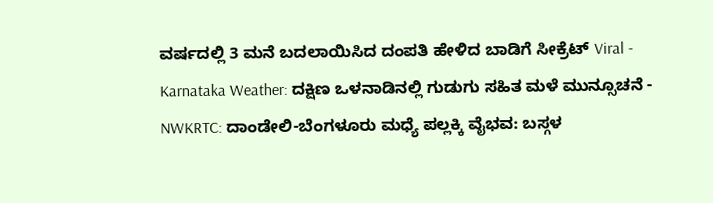ವರ್ಷದಲ್ಲಿ 3 ಮನೆ ಬದಲಾಯಿಸಿದ ದಂಪತಿ ಹೇಳಿದ ಬಾಡಿಗೆ ಸೀಕ್ರೆಟ್ Viral -
Karnataka Weather: ದಕ್ಷಿಣ ಒಳನಾಡಿನಲ್ಲಿ ಗುಡುಗು ಸಹಿತ ಮಳೆ ಮುನ್ಸೂಚನೆ -
NWKRTC: ದಾಂಡೇಲಿ-ಬೆಂಗಳೂರು ಮಧ್ಯೆ ಪಲ್ಲಕ್ಕಿ ವೈಭವ: ಬಸ್ಗಳ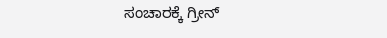ಸಂಚಾರಕ್ಕೆ ಗ್ರೀನ್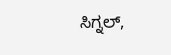ಸಿಗ್ನಲ್,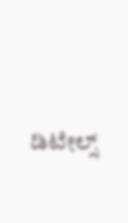ಡಿಟೇಲ್ಸ್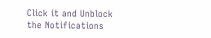Click it and Unblock the Notifications